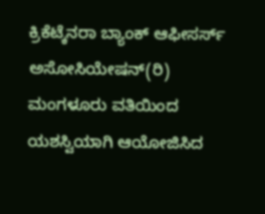ಕ್ರಿಕೆಟ್ಕೆನರಾ ಬ್ಯಾಂಕ್ ಆಫೀಸರ್ಸ್ ಅಸೋಸಿಯೇಷನ್(ರಿ) ಮಂಗಳೂರು ವತಿಯಿಂದ ಯಶಸ್ವಿಯಾಗಿ ಆಯೋಜಿಸಿದ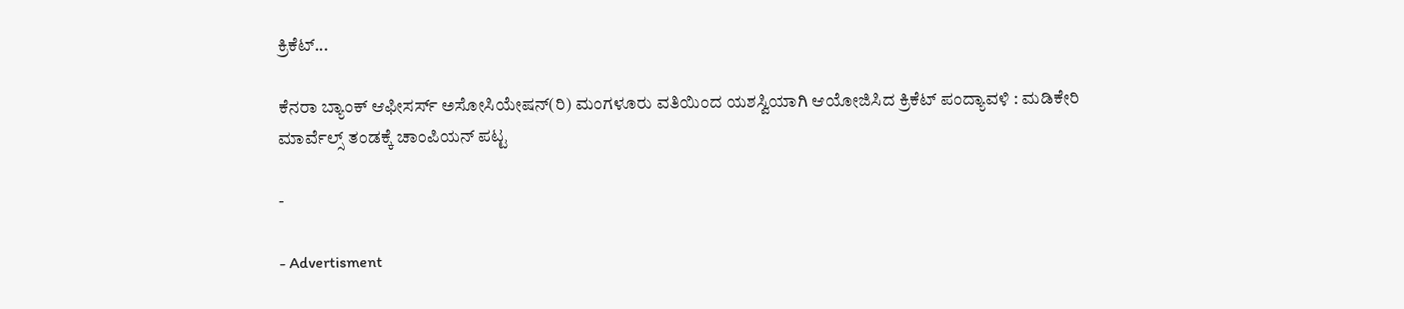ಕ್ರಿಕೆಟ್...

ಕೆನರಾ ಬ್ಯಾಂಕ್ ಆಫೀಸರ್ಸ್ ಅಸೋಸಿಯೇಷನ್(ರಿ) ಮಂಗಳೂರು ವತಿಯಿಂದ ಯಶಸ್ವಿಯಾಗಿ ಆಯೋಜಿಸಿದ ಕ್ರಿಕೆಟ್ ಪಂದ್ಯಾವಳಿ : ಮಡಿಕೇರಿ ಮಾರ್ವೆಲ್ಸ್ ತಂಡಕ್ಕೆ ಚಾಂಪಿಯನ್ ಪಟ್ಟ

-

- Advertisment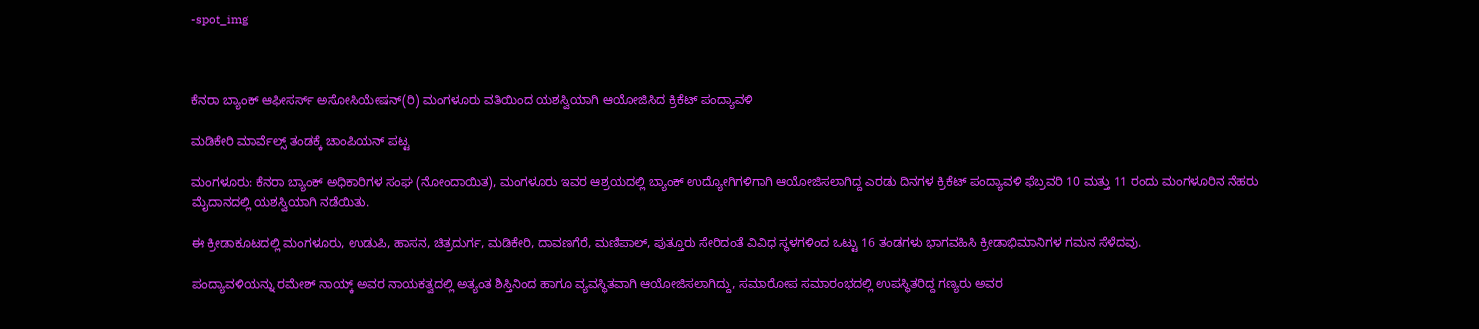-spot_img



ಕೆನರಾ ಬ್ಯಾಂಕ್ ಆಫೀಸರ್ಸ್ ಅಸೋಸಿಯೇಷನ್(ರಿ) ಮಂಗಳೂರು ವತಿಯಿಂದ ಯಶಸ್ವಿಯಾಗಿ ಆಯೋಜಿಸಿದ ಕ್ರಿಕೆಟ್ ಪಂದ್ಯಾವಳಿ

ಮಡಿಕೇರಿ ಮಾರ್ವೆಲ್ಸ್ ತಂಡಕ್ಕೆ ಚಾಂಪಿಯನ್ ಪಟ್ಟ

ಮಂಗಳೂರು: ಕೆನರಾ ಬ್ಯಾಂಕ್ ಅಧಿಕಾರಿಗಳ ಸಂಘ (ನೋಂದಾಯಿತ), ಮಂಗಳೂರು ಇವರ ಆಶ್ರಯದಲ್ಲಿ ಬ್ಯಾಂಕ್ ಉದ್ಯೋಗಿಗಳಿಗಾಗಿ ಆಯೋಜಿಸಲಾಗಿದ್ದ ಎರಡು ದಿನಗಳ ಕ್ರಿಕೆಟ್ ಪಂದ್ಯಾವಳಿ ಫೆಬ್ರವರಿ 10 ಮತ್ತು 11 ರಂದು ಮಂಗಳೂರಿನ ನೆಹರು ಮೈದಾನದಲ್ಲಿ ಯಶಸ್ವಿಯಾಗಿ ನಡೆಯಿತು.

ಈ ಕ್ರೀಡಾಕೂಟದಲ್ಲಿ ಮಂಗಳೂರು, ಉಡುಪಿ, ಹಾಸನ, ಚಿತ್ರದುರ್ಗ, ಮಡಿಕೇರಿ, ದಾವಣಗೆರೆ, ಮಣಿಪಾಲ್, ಪುತ್ತೂರು ಸೇರಿದಂತೆ ವಿವಿಧ ಸ್ಥಳಗಳಿಂದ ಒಟ್ಟು 16 ತಂಡಗಳು ಭಾಗವಹಿಸಿ ಕ್ರೀಡಾಭಿಮಾನಿಗಳ ಗಮನ ಸೆಳೆದವು.

ಪಂದ್ಯಾವಳಿಯನ್ನು ರಮೇಶ್ ನಾಯ್ಕ್ ಅವರ ನಾಯಕತ್ವದಲ್ಲಿ ಅತ್ಯಂತ ಶಿಸ್ತಿನಿಂದ ಹಾಗೂ ವ್ಯವಸ್ಥಿತವಾಗಿ ಆಯೋಜಿಸಲಾಗಿದ್ದು, ಸಮಾರೋಪ ಸಮಾರಂಭದಲ್ಲಿ ಉಪಸ್ಥಿತರಿದ್ದ ಗಣ್ಯರು ಅವರ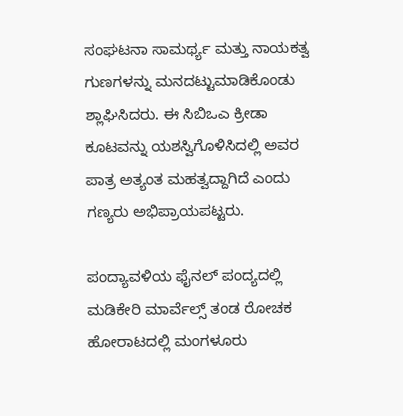ಸಂಘಟನಾ ಸಾಮರ್ಥ್ಯ ಮತ್ತು ನಾಯಕತ್ವ ಗುಣಗಳನ್ನು ಮನದಟ್ಟುಮಾಡಿಕೊಂಡು ಶ್ಲಾಘಿಸಿದರು. ಈ ಸಿಬಿಒಎ ಕ್ರೀಡಾ ಕೂಟವನ್ನು ಯಶಸ್ವಿಗೊಳಿಸಿದಲ್ಲಿ ಅವರ ಪಾತ್ರ ಅತ್ಯಂತ ಮಹತ್ವದ್ದಾಗಿದೆ ಎಂದು ಗಣ್ಯರು ಅಭಿಪ್ರಾಯಪಟ್ಟರು.

ಪಂದ್ಯಾವಳಿಯ ಫೈನಲ್ ಪಂದ್ಯದಲ್ಲಿ ಮಡಿಕೇರಿ ಮಾರ್ವೆಲ್ಸ್ ತಂಡ ರೋಚಕ ಹೋರಾಟದಲ್ಲಿ ಮಂಗಳೂರು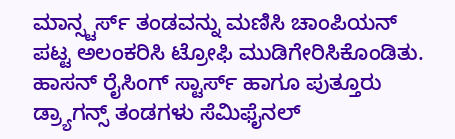ಮಾನ್ಸ್ಟರ್ಸ್ ತಂಡವನ್ನು ಮಣಿಸಿ ಚಾಂಪಿಯನ್ ಪಟ್ಟ ಅಲಂಕರಿಸಿ ಟ್ರೋಫಿ ಮುಡಿಗೇರಿಸಿಕೊಂಡಿತು. ಹಾಸನ್ ರೈಸಿಂಗ್ ಸ್ಟಾರ್ಸ್ ಹಾಗೂ ಪುತ್ತೂರು ಡ್ರ್ಯಾಗನ್ಸ್ ತಂಡಗಳು ಸೆಮಿಫೈನಲ್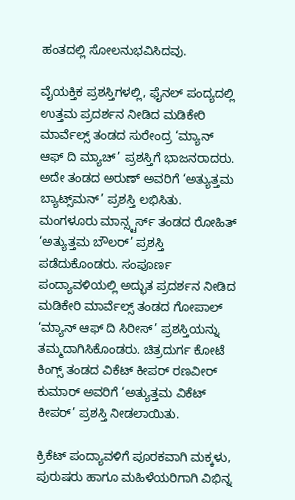ಹಂತದಲ್ಲಿ ಸೋಲನುಭವಿಸಿದವು.

ವೈಯಕ್ತಿಕ ಪ್ರಶಸ್ತಿಗಳಲ್ಲಿ, ಫೈನಲ್ ಪಂದ್ಯದಲ್ಲಿ ಉತ್ತಮ ಪ್ರದರ್ಶನ ನೀಡಿದ ಮಡಿಕೇರಿ ಮಾರ್ವೆಲ್ಸ್ ತಂಡದ ಸುರೇಂದ್ರ ‘ಮ್ಯಾನ್ ಆಫ್ ದಿ ಮ್ಯಾಚ್’ ಪ್ರಶಸ್ತಿಗೆ ಭಾಜನರಾದರು. ಅದೇ ತಂಡದ ಅರುಣ್ ಅವರಿಗೆ ‘ಅತ್ಯುತ್ತಮ ಬ್ಯಾಟ್ಸ್‌ಮನ್’ ಪ್ರಶಸ್ತಿ ಲಭಿಸಿತು. ಮಂಗಳೂರು ಮಾನ್ಸ್ಟರ್ಸ್ ತಂಡದ ರೋಹಿತ್ ‘ಅತ್ಯುತ್ತಮ ಬೌಲರ್’ ಪ್ರಶಸ್ತಿ ಪಡೆದುಕೊಂಡರು. ಸಂಪೂರ್ಣ ಪಂದ್ಯಾವಳಿಯಲ್ಲಿ ಅದ್ಭುತ ಪ್ರದರ್ಶನ ನೀಡಿದ ಮಡಿಕೇರಿ ಮಾರ್ವೆಲ್ಸ್ ತಂಡದ ಗೋಪಾಲ್ ‘ಮ್ಯಾನ್ ಆಫ್ ದಿ ಸಿರೀಸ್’ ಪ್ರಶಸ್ತಿಯನ್ನು ತಮ್ಮದಾಗಿಸಿಕೊಂಡರು. ಚಿತ್ರದುರ್ಗ ಕೋಟೆ ಕಿಂಗ್ಸ್ ತಂಡದ ವಿಕೆಟ್ ಕೀಪರ್ ರಣವೀರ್ ಕುಮಾರ್ ಅವರಿಗೆ ‘ಅತ್ಯುತ್ತಮ ವಿಕೆಟ್ ಕೀಪರ್’ ಪ್ರಶಸ್ತಿ ನೀಡಲಾಯಿತು.

ಕ್ರಿಕೆಟ್ ಪಂದ್ಯಾವಳಿಗೆ ಪೂರಕವಾಗಿ ಮಕ್ಕಳು, ಪುರುಷರು ಹಾಗೂ ಮಹಿಳೆಯರಿಗಾಗಿ ವಿಭಿನ್ನ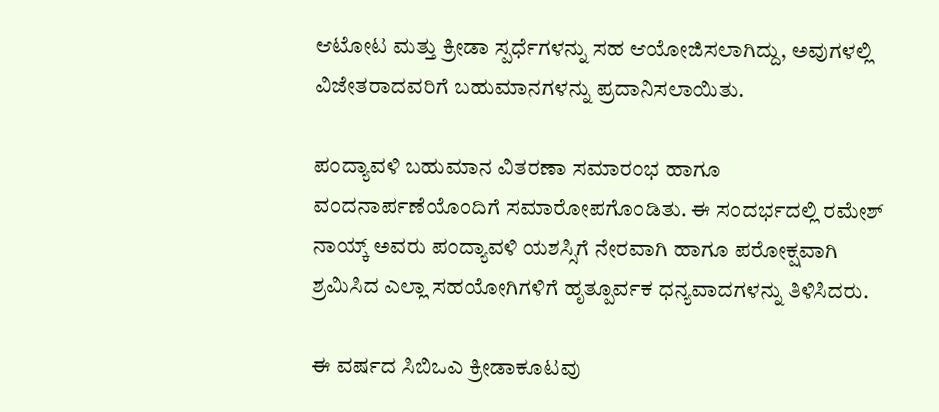ಆಟೋಟ ಮತ್ತು ಕ್ರೀಡಾ ಸ್ಪರ್ಧೆಗಳನ್ನು ಸಹ ಆಯೋಜಿಸಲಾಗಿದ್ದು, ಅವುಗಳಲ್ಲಿ ವಿಜೇತರಾದವರಿಗೆ ಬಹುಮಾನಗಳನ್ನು ಪ್ರದಾನಿಸಲಾಯಿತು.

ಪಂದ್ಯಾವಳಿ ಬಹುಮಾನ ವಿತರಣಾ ಸಮಾರಂಭ ಹಾಗೂ ವಂದನಾರ್ಪಣೆಯೊಂದಿಗೆ ಸಮಾರೋಪಗೊಂಡಿತು. ಈ ಸಂದರ್ಭದಲ್ಲಿ ರಮೇಶ್ ನಾಯ್ಕ್ ಅವರು ಪಂದ್ಯಾವಳಿ ಯಶಸ್ಸಿಗೆ ನೇರವಾಗಿ ಹಾಗೂ ಪರೋಕ್ಷವಾಗಿ ಶ್ರಮಿಸಿದ ಎಲ್ಲಾ ಸಹಯೋಗಿಗಳಿಗೆ ಹೃತ್ಪೂರ್ವಕ ಧನ್ಯವಾದಗಳನ್ನು ತಿಳಿಸಿದರು.

ಈ ವರ್ಷದ ಸಿಬಿಒಎ ಕ್ರೀಡಾಕೂಟವು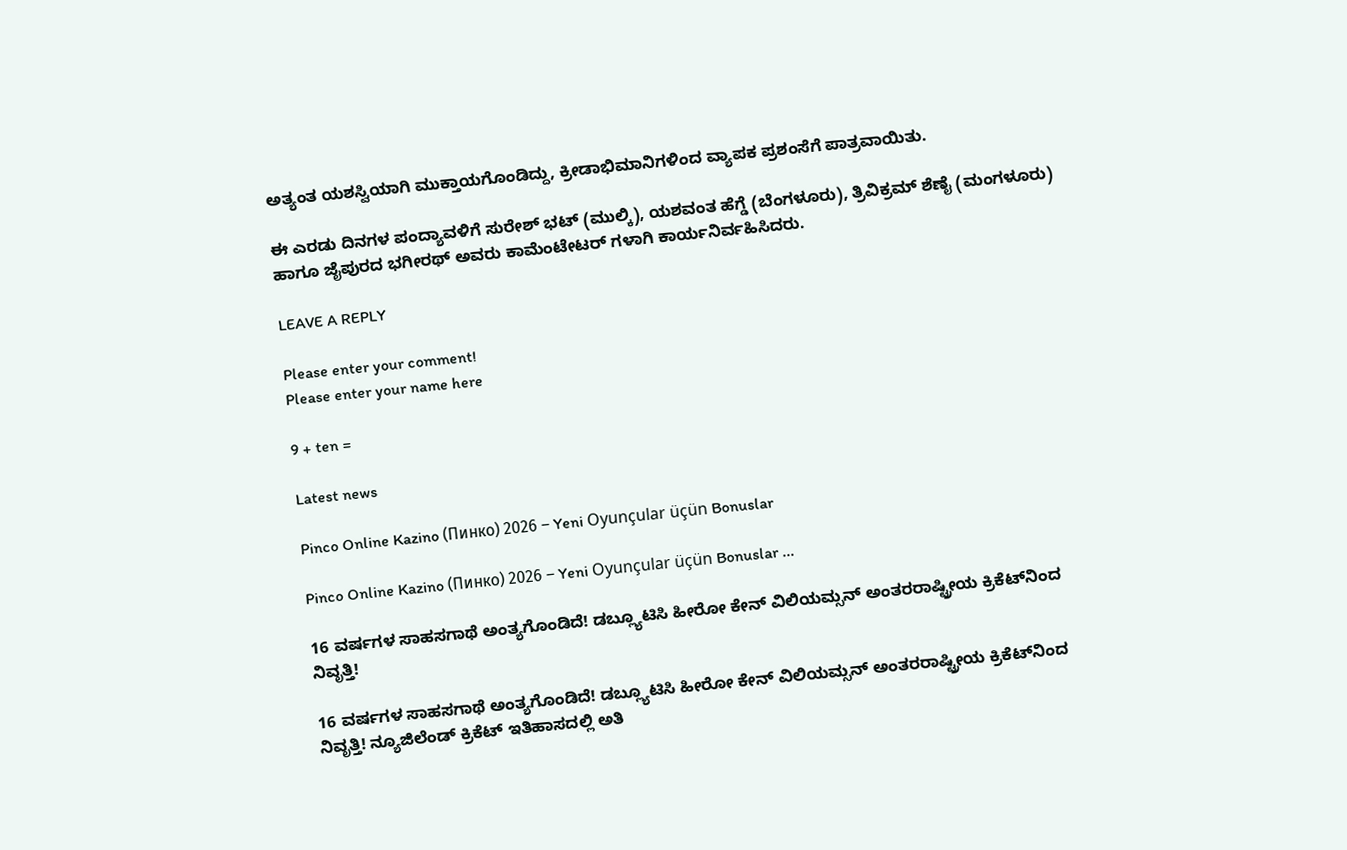ಅತ್ಯಂತ ಯಶಸ್ವಿಯಾಗಿ ಮುಕ್ತಾಯಗೊಂಡಿದ್ದು, ಕ್ರೀಡಾಭಿಮಾನಿಗಳಿಂದ ವ್ಯಾಪಕ ಪ್ರಶಂಸೆಗೆ ಪಾತ್ರವಾಯಿತು.

ಈ ಎರಡು ದಿನಗಳ ಪಂದ್ಯಾವಳಿಗೆ ಸುರೇಶ್ ಭಟ್ (ಮುಲ್ಕಿ), ಯಶವಂತ ಹೆಗ್ಡೆ (ಬೆಂಗಳೂರು), ತ್ರಿವಿಕ್ರಮ್ ಶೆಣೈ (ಮಂಗಳೂರು) ಹಾಗೂ ಜೈಪುರದ ಭಗೀರಥ್ ಅವರು ಕಾಮೆಂಟೇಟರ್ ಗಳಾಗಿ ಕಾರ್ಯನಿರ್ವಹಿಸಿದರು.

LEAVE A REPLY

Please enter your comment!
Please enter your name here

9 + ten =

Latest news

Pinco Online Kazino (Пинко) 2026 – Yeni Oyunçular üçün Bonuslar

Pinco Online Kazino (Пинко) 2026 – Yeni Oyunçular üçün Bonuslar ...

16 ವರ್ಷಗಳ ಸಾಹಸಗಾಥೆ ಅಂತ್ಯಗೊಂಡಿದೆ! ಡಬ್ಲ್ಯೂಟಿಸಿ ಹೀರೋ ಕೇನ್ ವಿಲಿಯಮ್ಸನ್ ಅಂತರರಾಷ್ಟ್ರೀಯ ಕ್ರಿಕೆಟ್‌ನಿಂದ ನಿವೃತ್ತಿ!

16 ವರ್ಷಗಳ ಸಾಹಸಗಾಥೆ ಅಂತ್ಯಗೊಂಡಿದೆ! ಡಬ್ಲ್ಯೂಟಿಸಿ ಹೀರೋ ಕೇನ್ ವಿಲಿಯಮ್ಸನ್ ಅಂತರರಾಷ್ಟ್ರೀಯ ಕ್ರಿಕೆಟ್‌ನಿಂದ ನಿವೃತ್ತಿ! ನ್ಯೂಜಿಲೆಂಡ್ ಕ್ರಿಕೆಟ್ ಇತಿಹಾಸದಲ್ಲಿ ಅತಿ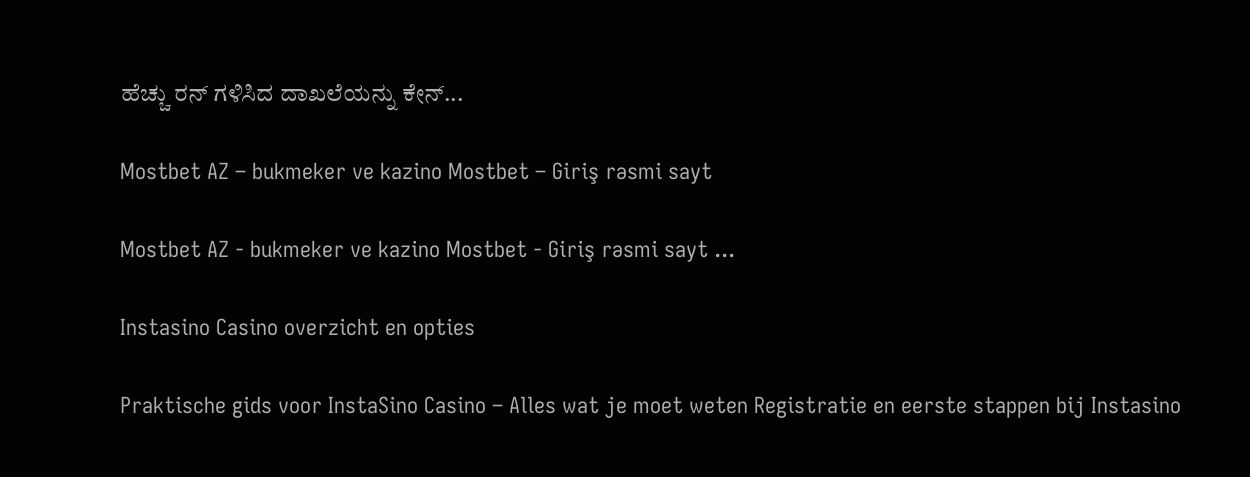ಹೆಚ್ಚು ರನ್ ಗಳಿಸಿದ ದಾಖಲೆಯನ್ನು ಕೇನ್...

Mostbet AZ – bukmeker ve kazino Mostbet – Giriş rəsmi sayt

Mostbet AZ - bukmeker ve kazino Mostbet - Giriş rəsmi sayt ...

Instasino Casino overzicht en opties

Praktische gids voor InstaSino Casino – Alles wat je moet weten Registratie en eerste stappen bij Instasino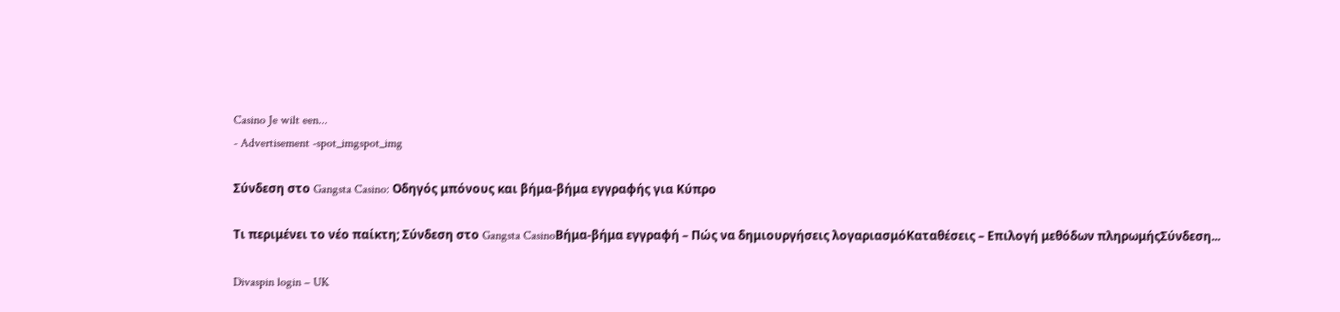Casino Je wilt een...
- Advertisement -spot_imgspot_img

Σύνδεση στο Gangsta Casino: Οδηγός μπόνους και βήμα-βήμα εγγραφής για Κύπρο

Τι περιμένει το νέο παίκτη; Σύνδεση στο Gangsta CasinoΒήμα-βήμα εγγραφή – Πώς να δημιουργήσεις λογαριασμόΚαταθέσεις – Επιλογή μεθόδων πληρωμήςΣύνδεση...

Divaspin login – UK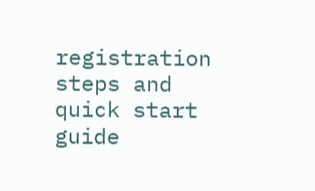registration steps and quick start guide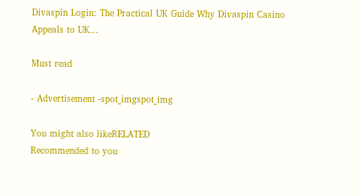Divaspin Login: The Practical UK Guide Why Divaspin Casino Appeals to UK...

Must read

- Advertisement -spot_imgspot_img

You might also likeRELATED
Recommended to you